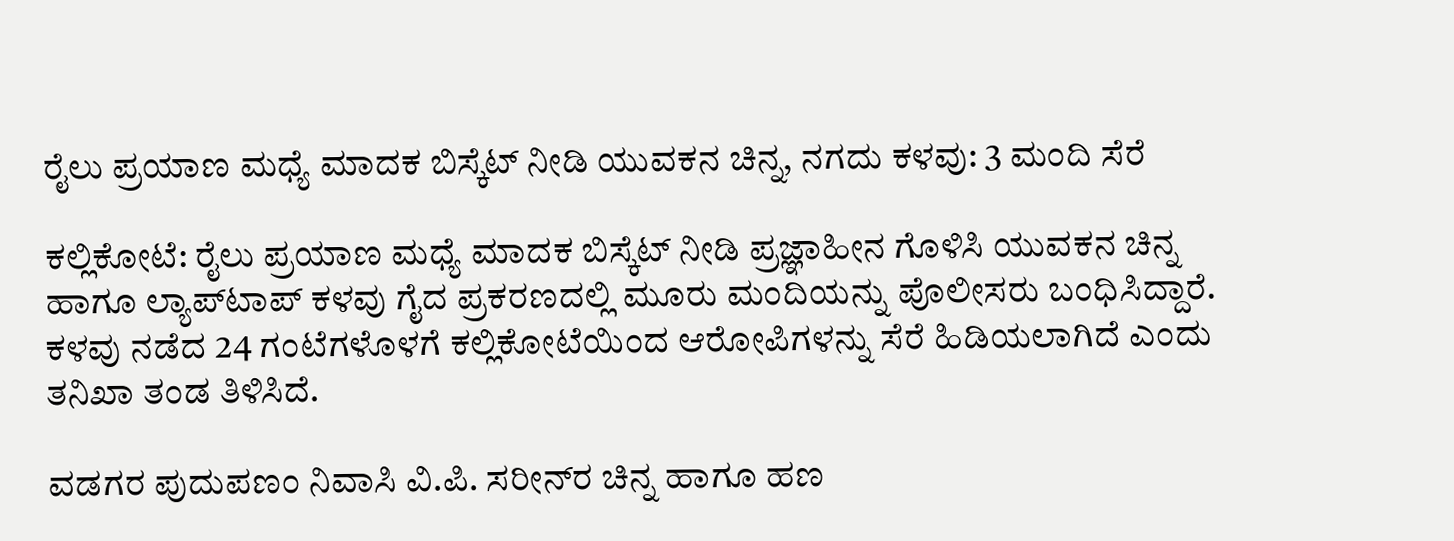ರೈಲು ಪ್ರಯಾಣ ಮಧ್ಯೆ ಮಾದಕ ಬಿಸ್ಕೆಟ್ ನೀಡಿ ಯುವಕನ ಚಿನ್ನ, ನಗದು ಕಳವು: 3 ಮಂದಿ ಸೆರೆ

ಕಲ್ಲಿಕೋಟೆ: ರೈಲು ಪ್ರಯಾಣ ಮಧ್ಯೆ ಮಾದಕ ಬಿಸ್ಕೆಟ್ ನೀಡಿ ಪ್ರಜ್ಞಾಹೀನ ಗೊಳಿಸಿ ಯುವಕನ ಚಿನ್ನ ಹಾಗೂ ಲ್ಯಾಪ್‌ಟಾಪ್ ಕಳವು ಗೈದ ಪ್ರಕರಣದಲ್ಲಿ ಮೂರು ಮಂದಿಯನ್ನು ಪೊಲೀಸರು ಬಂಧಿಸಿದ್ದಾರೆ. ಕಳವು ನಡೆದ 24 ಗಂಟೆಗಳೊಳಗೆ ಕಲ್ಲಿಕೋಟೆಯಿಂದ ಆರೋಪಿಗಳನ್ನು ಸೆರೆ ಹಿಡಿಯಲಾಗಿದೆ ಎಂದು ತನಿಖಾ ತಂಡ ತಿಳಿಸಿದೆ.

ವಡಗರ ಪುದುಪಣಂ ನಿವಾಸಿ ವಿ.ಪಿ. ಸರೀನ್‌ರ ಚಿನ್ನ ಹಾಗೂ ಹಣ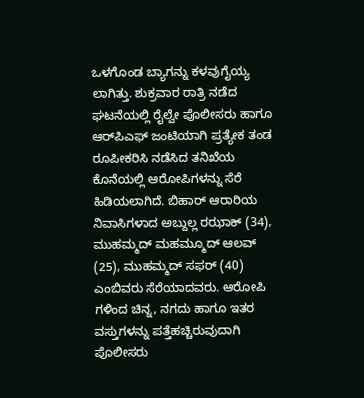ಒಳಗೊಂಡ ಬ್ಯಾಗನ್ನು ಕಳವುಗೈಯ್ಯ ಲಾಗಿತ್ತು. ಶುಕ್ರವಾರ ರಾತ್ರಿ ನಡೆದ ಘಟನೆಯಲ್ಲಿ ರೈಲ್ವೇ ಪೊಲೀಸರು ಹಾಗೂ ಆರ್‌ಪಿಎಫ್ ಜಂಟಿಯಾಗಿ ಪ್ರತ್ಯೇಕ ತಂಡ ರೂಪೀಕರಿಸಿ ನಡೆಸಿದ ತನಿಖೆಯ ಕೊನೆಯಲ್ಲಿ ಆರೋಪಿಗಳನ್ನು ಸೆರೆ ಹಿಡಿಯಲಾಗಿದೆ. ಬಿಹಾರ್ ಆರಾರಿಯ ನಿವಾಸಿಗಳಾದ ಅಬ್ದುಲ್ಲ ರಝಾಕ್ (34), ಮುಹಮ್ಮದ್ ಮಹಮ್ಮೂದ್ ಆಲವ್ (25), ಮುಹಮ್ಮದ್ ಸಫರ್ (40) ಎಂಬಿವರು ಸೆರೆಯಾದವರು. ಆರೋಪಿ ಗಳಿಂದ ಚಿನ್ನ, ನಗದು ಹಾಗೂ ಇತರ ವಸ್ತುಗಳನ್ನು ಪತ್ತೆಹಚ್ಚಿರುವುದಾಗಿ ಪೊಲೀಸರು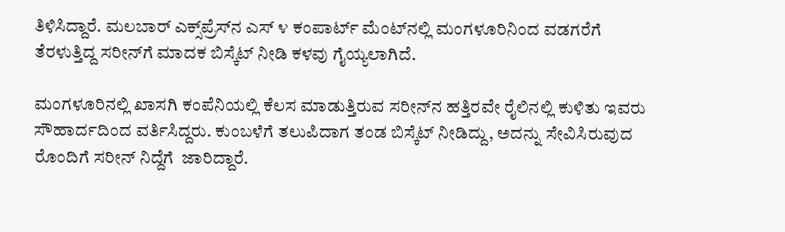ತಿಳಿಸಿದ್ದಾರೆ. ಮಲಬಾರ್ ಎಕ್ಸ್‌ಪ್ರೆಸ್‌ನ ಎಸ್ ೪ ಕಂಪಾರ್ಟ್ ಮೆಂಟ್‌ನಲ್ಲಿ ಮಂಗಳೂರಿನಿಂದ ವಡಗರೆಗೆ ತೆರಳುತ್ತಿದ್ದ ಸರೀನ್‌ಗೆ ಮಾದಕ ಬಿಸ್ಕೆಟ್ ನೀಡಿ ಕಳವು ಗೈಯ್ಯಲಾಗಿದೆ.

ಮಂಗಳೂರಿನಲ್ಲಿ ಖಾಸಗಿ ಕಂಪೆನಿಯಲ್ಲಿ ಕೆಲಸ ಮಾಡುತ್ತಿರುವ ಸರೀನ್‌ನ ಹತ್ತಿರವೇ ರೈಲಿನಲ್ಲಿ ಕುಳಿತು ಇವರು   ಸೌಹಾರ್ದದಿಂದ ವರ್ತಿಸಿದ್ದರು. ಕುಂಬಳೆಗೆ ತಲುಪಿದಾಗ ತಂಡ ಬಿಸ್ಕೆಟ್ ನೀಡಿದ್ದು, ಅದನ್ನು ಸೇವಿಸಿರುವುದ ರೊಂದಿಗೆ ಸರೀನ್ ನಿದ್ದೆಗೆ  ಜಾರಿದ್ದಾರೆ.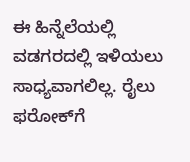ಈ ಹಿನ್ನೆಲೆಯಲ್ಲಿ ವಡಗರದಲ್ಲಿ ಇಳಿಯಲು ಸಾಧ್ಯವಾಗಲಿಲ್ಲ. ರೈಲು ಫರೋಕ್‌ಗೆ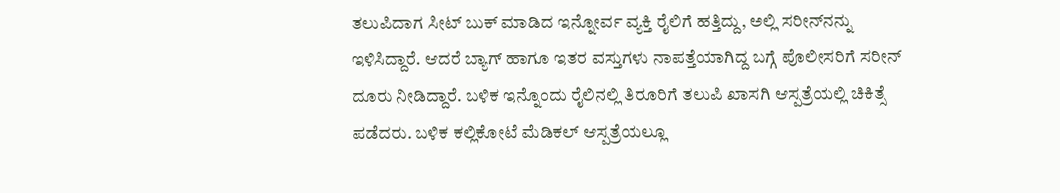ತಲುಪಿದಾಗ ಸೀಟ್ ಬುಕ್ ಮಾಡಿದ ಇನ್ನೋರ್ವ ವ್ಯಕ್ತಿ ರೈಲಿಗೆ ಹತ್ತಿದ್ದು, ಅಲ್ಲಿ ಸರೀನ್‌ನನ್ನು ಇಳಿಸಿದ್ದಾರೆ. ಆದರೆ ಬ್ಯಾಗ್ ಹಾಗೂ ಇತರ ವಸ್ತುಗಳು ನಾಪತ್ತೆಯಾಗಿದ್ದ ಬಗ್ಗೆ ಪೊಲೀಸರಿಗೆ ಸರೀನ್ ದೂರು ನೀಡಿದ್ದಾರೆ. ಬಳಿಕ ಇನ್ನೊಂದು ರೈಲಿನಲ್ಲಿ ತಿರೂರಿಗೆ ತಲುಪಿ ಖಾಸಗಿ ಆಸ್ಪತ್ರೆಯಲ್ಲಿ ಚಿಕಿತ್ಸೆ ಪಡೆದರು. ಬಳಿಕ ಕಲ್ಲಿಕೋಟೆ ಮೆಡಿಕಲ್ ಆಸ್ಪತ್ರೆಯಲ್ಲೂ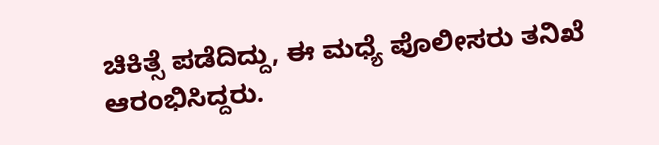ಚಿಕಿತ್ಸೆ ಪಡೆದಿದ್ದು, ಈ ಮಧ್ಯೆ ಪೊಲೀಸರು ತನಿಖೆ ಆರಂಭಿಸಿದ್ದರು.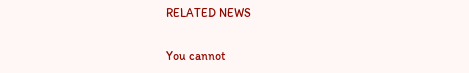RELATED NEWS

You cannot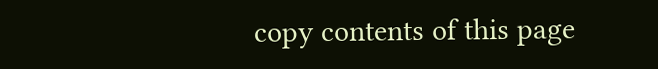copy contents of this page